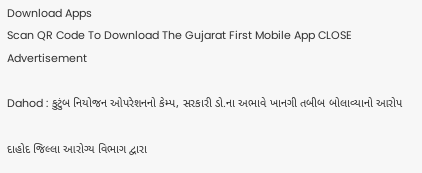Download Apps
Scan QR Code To Download The Gujarat First Mobile App CLOSE
Advertisement

Dahod : કુટુંબ નિયોજન ઓપરેશનનો કેમ્પ, સરકારી ડો.ના અભાવે ખાનગી તબીબ બોલાવ્યાનો આરોપ

દાહોદ જિલ્લા આરોગ્ય વિભાગ દ્વારા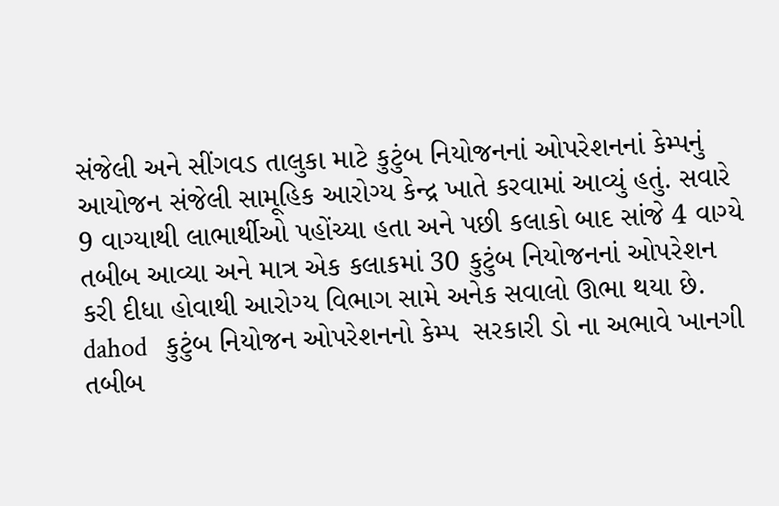સંજેલી અને સીંગવડ તાલુકા માટે કુટુંબ નિયોજનનાં ઓપરેશનનાં કેમ્પનું આયોજન સંજેલી સામૂહિક આરોગ્ય કેન્દ્ર ખાતે કરવામાં આવ્યું હતું. સવારે 9 વાગ્યાથી લાભાર્થીઓ પહોંચ્યા હતા અને પછી કલાકો બાદ સાંજે 4 વાગ્યે તબીબ આવ્યા અને માત્ર એક કલાકમાં 30 કુટુંબ નિયોજનનાં ઓપરેશન કરી દીધા હોવાથી આરોગ્ય વિભાગ સામે અનેક સવાલો ઊભા થયા છે.
dahod   કુટુંબ નિયોજન ઓપરેશનનો કેમ્પ  સરકારી ડો ના અભાવે ખાનગી તબીબ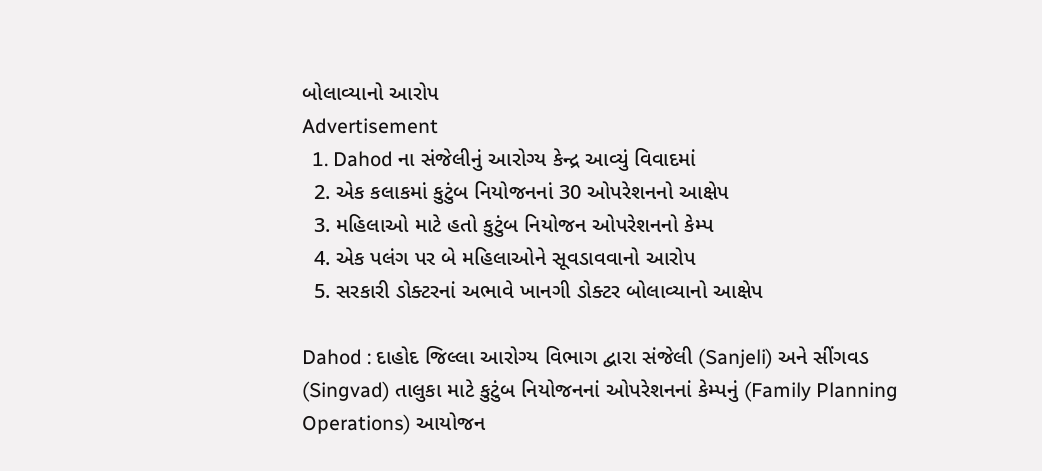બોલાવ્યાનો આરોપ
Advertisement
  1. Dahod ના સંજેલીનું આરોગ્ય કેન્દ્ર આવ્યું વિવાદમાં
  2. એક કલાકમાં કુટુંબ નિયોજનનાં 30 ઓપરેશનનો આક્ષેપ
  3. મહિલાઓ માટે હતો કુટુંબ નિયોજન ઓપરેશનનો કેમ્પ
  4. એક પલંગ પર બે મહિલાઓને સૂવડાવવાનો આરોપ
  5. સરકારી ડોક્ટરનાં અભાવે ખાનગી ડોક્ટર બોલાવ્યાનો આક્ષેપ

Dahod : દાહોદ જિલ્લા આરોગ્ય વિભાગ દ્વારા સંજેલી (Sanjeli) અને સીંગવડ (Singvad) તાલુકા માટે કુટુંબ નિયોજનનાં ઓપરેશનનાં કેમ્પનું (Family Planning Operations) આયોજન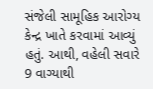સંજેલી સામૂહિક આરોગ્ય કેન્દ્ર ખાતે કરવામાં આવ્યું હતું. આથી, વહેલી સવારે 9 વાગ્યાથી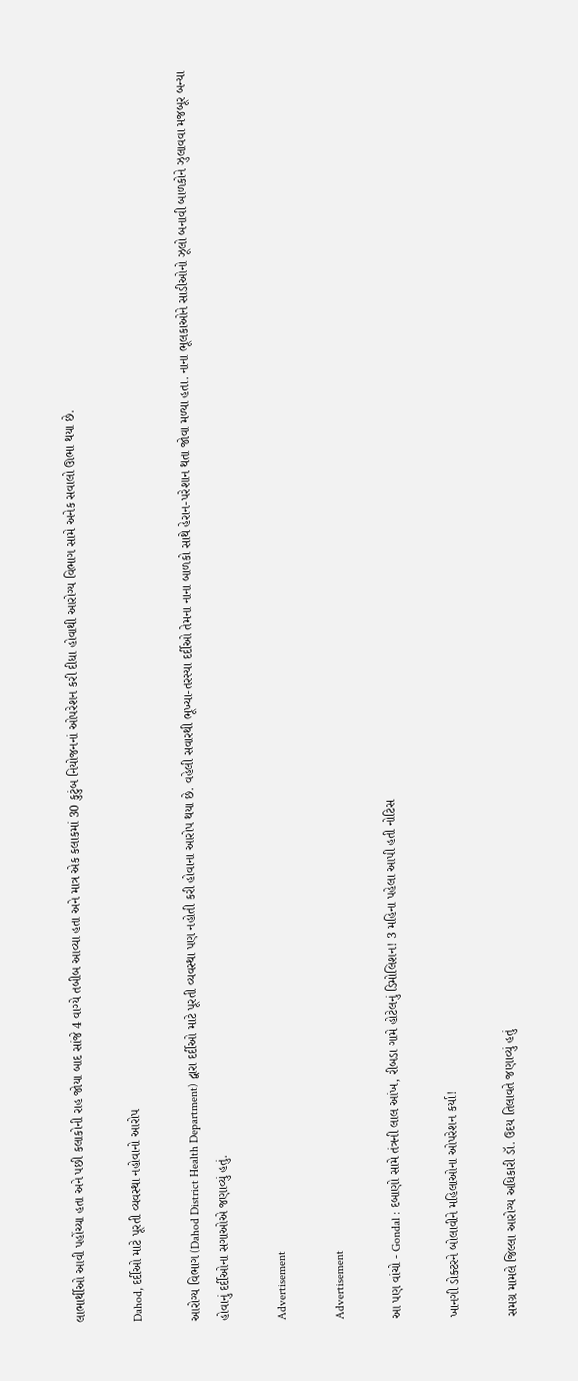લાભાર્થીઓ આવી પહોંચ્યા હતા અને પછી કલાકોની રાહ જોયા બાદ સાંજે 4 વાગ્યે તબીબ આવ્યા હતા અને માત્ર એક કલાકમાં 30 કુટુંબ નિયોજનનાં ઓપરેશન કરી દીધા હોવાથી આરોગ્ય વિભાગ સામે અનેક સવાલો ઊભા થયા છે.

Dahod, દર્દીઓ માટે પૂરતી વ્યવસ્થા નહોવાનો આરોપ

આરોગ્ય વિભાગ (Dahod District Health Department) દ્વારા દર્દીઓ માટે પૂરતી વ્યવસ્થા પણ નહોતી કરી હોવાના આરોપ થયા છે. વહેલી સવારથી ભૂખ્યા-તરસ્યા દર્દીઓ તેમના નાના બાળકો સાથે હેરાન-પરેશાન થતા જોવા મળ્યા હતા. નાના ભૂલકાઓને સાડીઓનો ઝૂલો બનાવી બાળકોને ઝુલાવવા મજબૂર બન્યા હોવાનું દર્દીઓના સગાઓએ જણાવ્યું હતું.

Advertisement

Advertisement

આ પણ વાંચો - Gondal : દબાણો સામે તંત્રની લાલ આંખ, રીબડા ગામે હોટેલનું ડિમોલિશન! 3 મહિના પહેલા આપી હતી નોટિસ

ખાનગી ડોક્ટરને બોલાવીને મહિલાઓના ઓપરેશન કર્યા!

સમગ્ર મામલે જિલ્લા આરોગ્ય અધિકારી ડૉ. ઉદય તિલાવતે જણાવ્યું હતું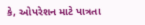કે, ઓપરેશન માટે પાત્રતા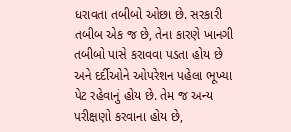ધરાવતા તબીબો ઓછા છે. સરકારી તબીબ એક જ છે, તેના કારણે ખાનગી તબીબો પાસે કરાવવા પડતા હોય છે અને દર્દીઓને ઓપરેશન પહેલા ભૂખ્યા પેટ રહેવાનું હોય છે. તેમ જ અન્ય પરીક્ષણો કરવાના હોય છે,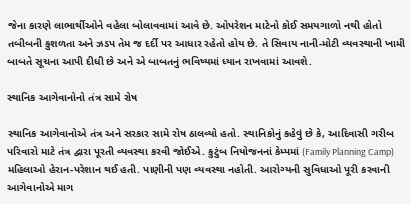જેના કારણે લાભાર્થીઓને વહેલા બોલાવવામાં આવે છે. ઓપરેશન માટેનો કોઈ સમયગાળો નથી હોતો તબીબની કુશળતા અને ઝડપ તેમ જ દર્દી પર આધાર રહેતો હોય છે. તે સિવાય નાની-મોટી વ્યવસ્થાની ખામી બાબતે સૂચના આપી દીધી છે અને એ બાબતનું ભવિષ્યમાં ધ્યાન રાખવામાં આવશે.

સ્થાનિક આગેવાનોનો તંત્ર સામે રોષ

સ્થાનિક આગેવાનોએ તંત્ર અને સરકાર સામે રોષ ઠાલવ્યો હતો. સ્થાનિકોનું કહેવું છે કે, આદિવાસી ગરીબ પરિવારો માટે તંત્ર દ્વારા પૂરતી વ્યવસ્થા કરવી જોઈએ. કુટુંબ નિયોજનનાં કેમ્પમાં (Family Planning Camp) મહિલાઓ હેરાન-પરેશાન થઈ હતી. પાણીની પણ વ્યવસ્થા નહોતી. આરોગ્યની સુવિધાઓ પૂરી કરવાની આગેવાનોએ માગ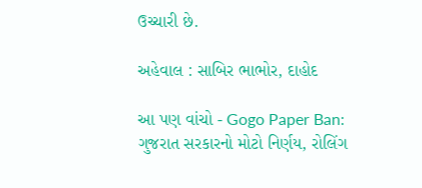ઉચ્ચારી છે.

અહેવાલ : સાબિર ભાભોર, દાહોદ

આ પણ વાંચો - Gogo Paper Ban: ગુજરાત સરકારનો મોટો નિર્ણય, રોલિંગ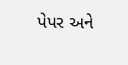પેપર અને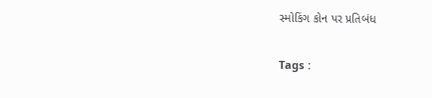સ્મોકિંગ કોન પર પ્રતિબંધ

Tags :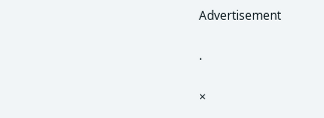Advertisement

.

×